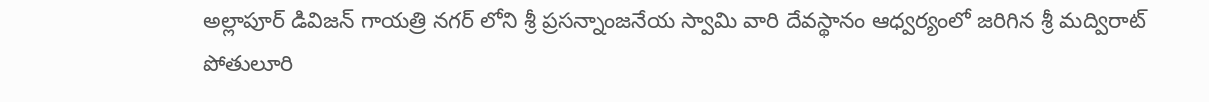అల్లాపూర్ డివిజన్ గాయత్రి నగర్ లోని శ్రీ ప్రసన్నాంజనేయ స్వామి వారి దేవస్థానం ఆధ్వర్యంలో జరిగిన శ్రీ మద్విరాట్ పోతులూరి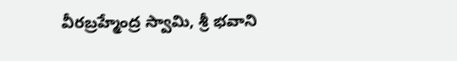వీరబ్రహ్మేంద్ర స్వామి, శ్రీ భవాని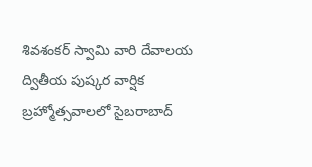శివశంకర్ స్వామి వారి దేవాలయ ద్వితీయ పుష్కర వార్షిక బ్రహ్మోత్సవాలలో సైబరాబాద్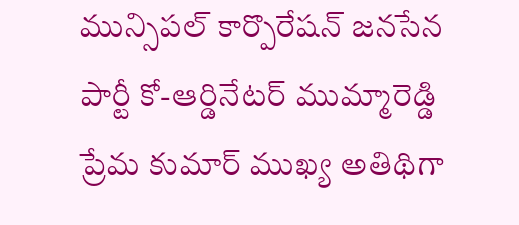మున్సిపల్ కార్పొరేషన్ జనసేన పార్టీ కో-ఆర్డినేటర్ ముమ్మారెడ్డి ప్రేమ కుమార్ ముఖ్య అతిథిగా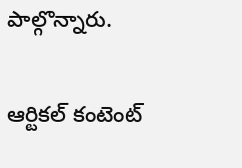పాల్గొన్నారు.

ఆర్టికల్ కంటెంట్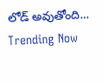లోడ్ అవుతోంది...
Trending Now